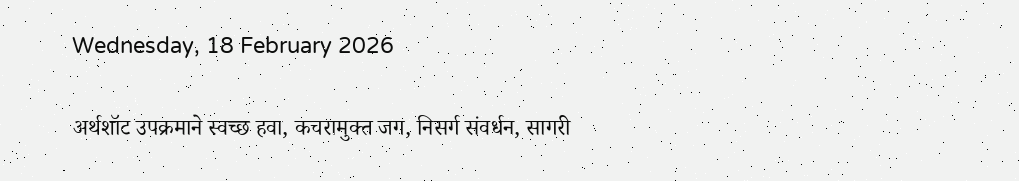Wednesday, 18 February 2026

अर्थशॉट उपक्रमाने स्वच्छ हवा, कचरामुक्त जग, निसर्ग संवर्धन, सागरी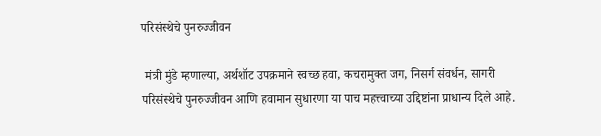परिसंस्थेचे पुनरुज्जीवन

 मंत्री मुंडे म्हणाल्या, अर्थशॉट उपक्रमाने स्वच्छ हवा, कचरामुक्त जग, निसर्ग संवर्धन, सागरी परिसंस्थेचे पुनरुज्जीवन आणि हवामान सुधारणा या पाच महत्त्वाच्या उद्दिष्टांना प्राधान्य दिले आहे.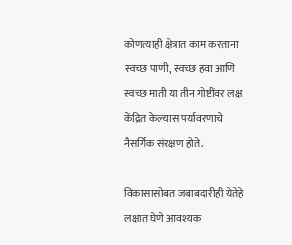कोणत्याही क्षेत्रात काम करताना स्वच्छ पाणी, स्वच्छ हवा आणि स्वच्छ माती या तीन गोष्टींवर लक्ष केंद्रित केल्यास पर्यावरणाचे नैसर्गिक संरक्षण होते.

विकासासोबत जबाबदारीही येतेहे लक्षात घेणे आवश्यक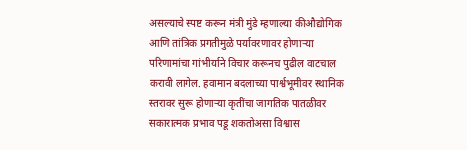असल्याचे स्पष्ट करून मंत्री मुंडे म्हणाल्या कीऔद्योगिक आणि तांत्रिक प्रगतीमुळे पर्यावरणावर होणाऱ्या परिणामांचा गांभीर्याने विचार करूनच पुढील वाटचाल करावी लागेल. हवामान बदलाच्या पार्श्वभूमीवर स्थानिक स्तरावर सुरू होणाऱ्या कृतींचा जागतिक पातळीवर सकारात्मक प्रभाव पडू शकतोअसा विश्वास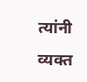त्यांनी व्यक्त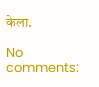केला.

No comments: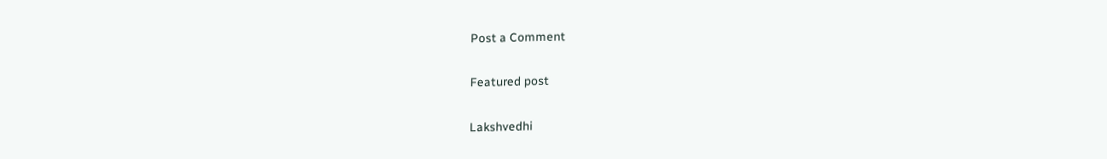Post a Comment

Featured post

Lakshvedhi